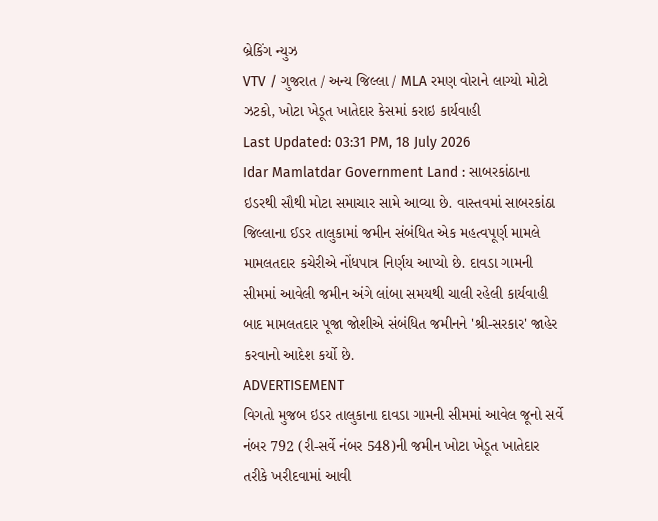બ્રેકિંગ ન્યુઝ
VTV / ગુજરાત / અન્ય જિલ્લા / MLA રમણ વોરાને લાગ્યો મોટો ઝટકો, ખોટા ખેડૂત ખાતેદાર કેસમાં કરાઇ કાર્યવાહી
Last Updated: 03:31 PM, 18 July 2026
Idar Mamlatdar Government Land : સાબરકાંઠાના ઇડરથી સૌથી મોટા સમાચાર સામે આવ્યા છે. વાસ્તવમાં સાબરકાંઠા જિલ્લાના ઈડર તાલુકામાં જમીન સંબંધિત એક મહત્વપૂર્ણ મામલે મામલતદાર કચેરીએ નોંધપાત્ર નિર્ણય આપ્યો છે. દાવડા ગામની સીમમાં આવેલી જમીન અંગે લાંબા સમયથી ચાલી રહેલી કાર્યવાહી બાદ મામલતદાર પૂજા જોશીએ સંબંધિત જમીનને 'શ્રી-સરકાર' જાહેર કરવાનો આદેશ કર્યો છે.
ADVERTISEMENT
વિગતો મુજબ ઇડર તાલુકાના દાવડા ગામની સીમમાં આવેલ જૂનો સર્વે નંબર 792 (રી-સર્વે નંબર 548)ની જમીન ખોટા ખેડૂત ખાતેદાર તરીકે ખરીદવામાં આવી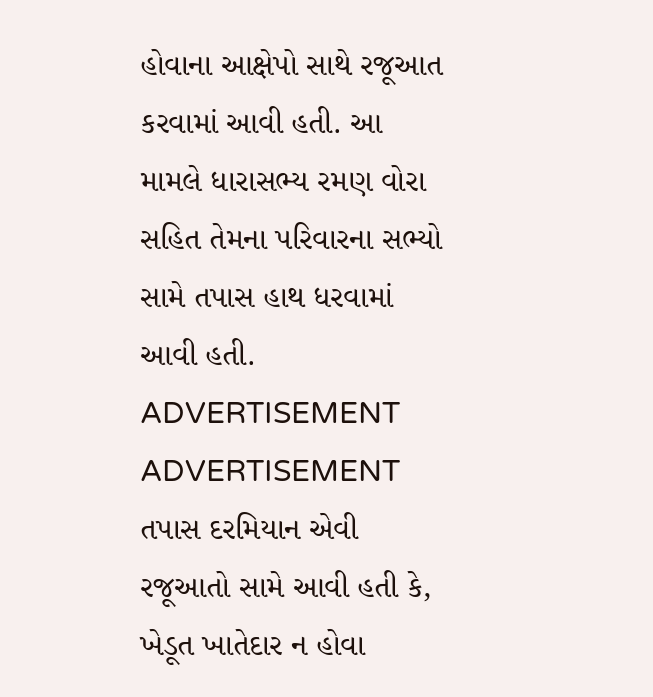હોવાના આક્ષેપો સાથે રજૂઆત કરવામાં આવી હતી. આ મામલે ધારાસભ્ય રમણ વોરા સહિત તેમના પરિવારના સભ્યો સામે તપાસ હાથ ધરવામાં આવી હતી.
ADVERTISEMENT
ADVERTISEMENT
તપાસ દરમિયાન એવી રજૂઆતો સામે આવી હતી કે, ખેડૂત ખાતેદાર ન હોવા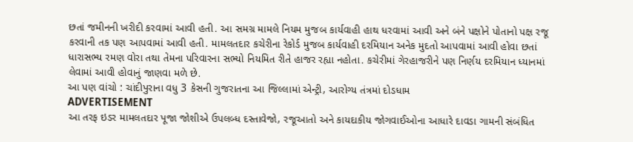છતાં જમીનની ખરીદી કરવામાં આવી હતી. આ સમગ્ર મામલે નિયમ મુજબ કાર્યવાહી હાથ ધરવામાં આવી અને બંને પક્ષોને પોતાનો પક્ષ રજૂ કરવાની તક પણ આપવામાં આવી હતી. મામલતદાર કચેરીના રેકોર્ડ મુજબ કાર્યવાહી દરમિયાન અનેક મુદતો આપવામાં આવી હોવા છતાં ધારાસભ્ય રમણ વોરા તથા તેમના પરિવારના સભ્યો નિયમિત રીતે હાજર રહ્યા નહોતા. કચેરીમાં ગેરહાજરીને પણ નિર્ણય દરમિયાન ધ્યાનમાં લેવામાં આવી હોવાનું જાણવા મળે છે.
આ પણ વાંચો : ચાંદીપુરાના વધુ 3 કેસની ગુજરાતના આ જિલ્લામાં એન્ટ્રી, આરોગ્ય તંત્રમાં દોડધામ
ADVERTISEMENT
આ તરફ ઇડર મામલતદાર પૂજા જોશીએ ઉપલબ્ધ દસ્તાવેજો, રજૂઆતો અને કાયદાકીય જોગવાઈઓના આધારે દાવડા ગામની સંબંધિત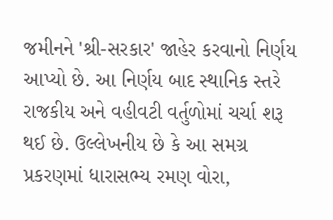જમીનને 'શ્રી-સરકાર' જાહેર કરવાનો નિર્ણય આપ્યો છે. આ નિર્ણય બાદ સ્થાનિક સ્તરે રાજકીય અને વહીવટી વર્તુળોમાં ચર્ચા શરૂ થઈ છે. ઉલ્લેખનીય છે કે આ સમગ્ર પ્રકરણમાં ધારાસભ્ય રમણ વોરા,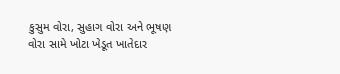કુસુમ વોરા, સુહાગ વોરા અને ભૂષણ વોરા સામે ખોટા ખેડૂત ખાતેદાર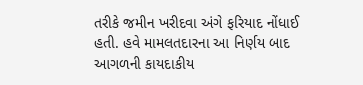તરીકે જમીન ખરીદવા અંગે ફરિયાદ નોંધાઈ હતી. હવે મામલતદારના આ નિર્ણય બાદ આગળની કાયદાકીય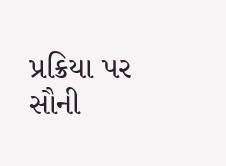પ્રક્રિયા પર સૌની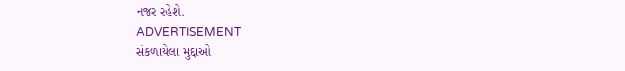નજર રહેશે.
ADVERTISEMENT
સંકળાયેલા મુદ્દાઓ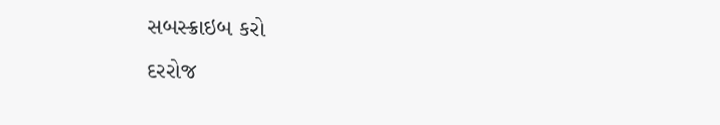સબસ્ક્રાઇબ કરો
દરરોજ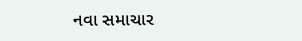નવા સમાચાર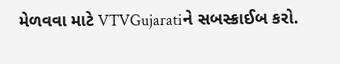મેળવવા માટે VTVGujaratiને સબસ્ક્રાઈબ કરો.